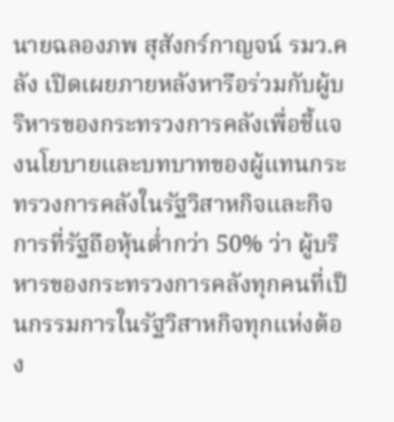นายฉลองภพ สุสังกร์กาญจน์ รมว.คลัง เปิดเผยภายหลังหารือร่วมกับผู้บริหารของกระทรวงการคลังเพื่อชี้แจงนโยบายและบทบาทของผู้แทนกระทรวงการคลังในรัฐวิสาหกิจและกิจการที่รัฐถือหุ้นต่ำกว่า 50% ว่า ผู้บริหารของกระทรวงการคลังทุกคนที่เป็นกรรมการในรัฐวิสาหกิจทุกแห่งต้อง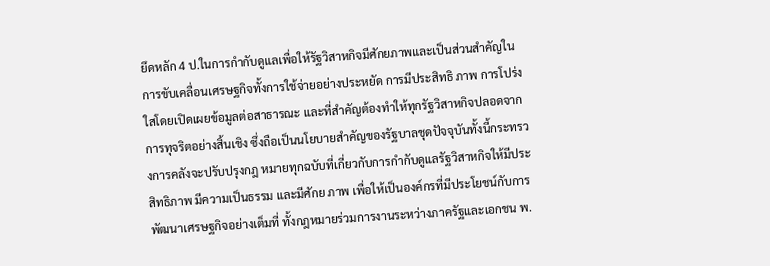ยึดหลัก 4 ป.ในการกำกับดูแลเพื่อให้รัฐวิสาหกิจมีศักยภาพและเป็นส่วนสำคัญในการขับเคลื่อนเศรษฐกิจทั้งการใช้จ่ายอย่างประหยัด การมีประสิทธิ ภาพ การโปร่งใสโดยเปิดเผยข้อมูลต่อสาธารณะ และที่สำคัญต้องทำให้ทุกรัฐวิสาหกิจปลอดจากการทุจริตอย่างสิ้นเชิง ซึ่งถือเป็นนโยบายสำคัญของรัฐบาลชุดปัจจุบันทั้งนี้กระทรวงการคลังจะปรับปรุงกฎ หมายทุกฉบับที่เกี่ยวกับการกำกับดูแลรัฐวิสาหกิจให้มีประสิทธิภาพ มีความเป็นธรรม และมีศักย ภาพ เพื่อให้เป็นองค์กรที่มีประโยชน์กับการพัฒนาเศรษฐกิจอย่างเต็มที่ ทั้งกฎหมายร่วมการงานระหว่างภาครัฐและเอกชน พ.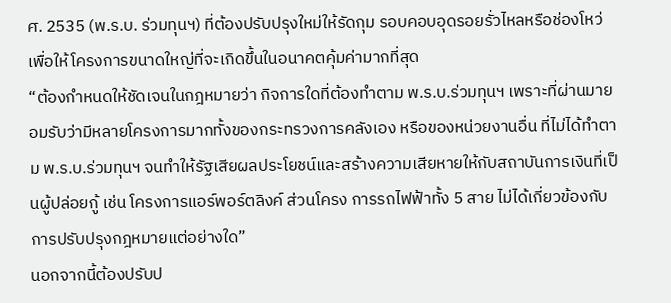ศ. 2535 (พ.ร.บ. ร่วมทุนฯ) ที่ต้องปรับปรุงใหม่ให้รัดกุม รอบคอบอุดรอยรั่วไหลหรือช่องโหว่ เพื่อให้โครงการขนาดใหญ่ที่จะเกิดขึ้นในอนาคตคุ้มค่ามากที่สุด
“ต้องกำหนดให้ชัดเจนในกฎหมายว่า กิจการใดที่ต้องทำตาม พ.ร.บ.ร่วมทุนฯ เพราะที่ผ่านมายอมรับว่ามีหลายโครงการมากทั้งของกระทรวงการคลังเอง หรือของหน่วยงานอื่น ที่ไม่ได้ทำตาม พ.ร.บ.ร่วมทุนฯ จนทำให้รัฐเสียผลประโยชน์และสร้างความเสียหายให้กับสถาบันการเงินที่เป็นผู้ปล่อยกู้ เช่น โครงการแอร์พอร์ตลิงค์ ส่วนโครง การรถไฟฟ้าทั้ง 5 สาย ไม่ได้เกี่ยวข้องกับการปรับปรุงกฎหมายแต่อย่างใด”
นอกจากนี้ต้องปรับป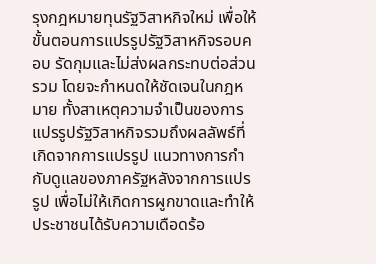รุงกฎหมายทุนรัฐวิสาหกิจใหม่ เพื่อให้ขั้นตอนการแปรรูปรัฐวิสาหกิจรอบคอบ รัดกุมและไม่ส่งผลกระทบต่อส่วนรวม โดยจะกำหนดให้ชัดเจนในกฎหมาย ทั้งสาเหตุความจำเป็นของการแปรรูปรัฐวิสาหกิจรวมถึงผลลัพธ์ที่เกิดจากการแปรรูป แนวทางการกำกับดูแลของภาครัฐหลังจากการแปรรูป เพื่อไม่ให้เกิดการผูกขาดและทำให้ประชาชนได้รับความเดือดร้อ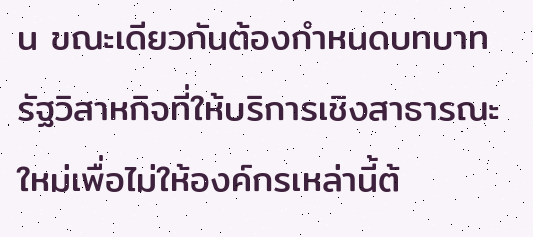น ขณะเดียวกันต้องกำหนดบทบาทรัฐวิสาหกิจที่ให้บริการเชิงสาธารณะใหม่เพื่อไม่ให้องค์กรเหล่านี้ต้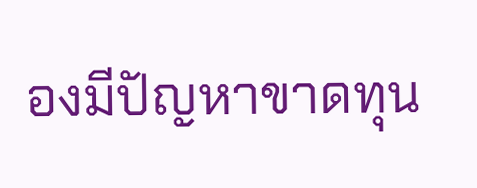องมีปัญหาขาดทุน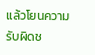แล้วโยนความรับผิดช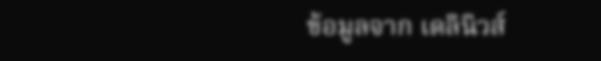ข้อมูลจาก เดลินิวส์